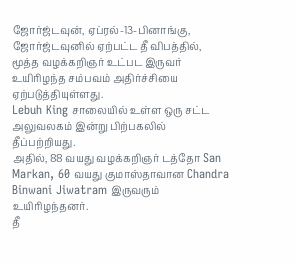ஜோர்ஜ்டவுன், ஏப்ரல்-13-பினாங்கு, ஜோர்ஜ்டவுனில் ஏற்பட்ட தீ விபத்தில், மூத்த வழக்கறிஞர் உட்பட இருவர் உயிரிழந்த சம்பவம் அதிர்ச்சியை ஏற்படுத்தியுள்ளது.
Lebuh King சாலையில் உள்ள ஒரு சட்ட அலுவலகம் இன்று பிற்பகலில் தீப்பற்றியது.
அதில், 88 வயது வழக்கறிஞர் டத்தோ San Markan, 60 வயது குமாஸ்தாவான Chandra Binwani Jiwatram இருவரும் உயிரிழந்தனர்.
தீ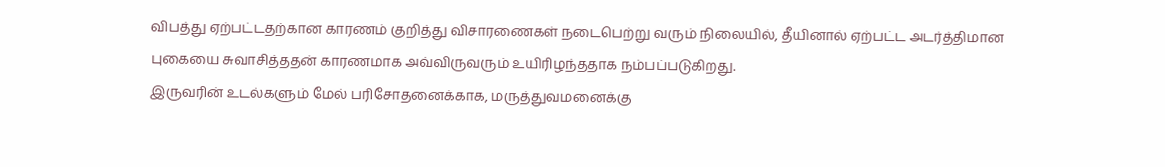விபத்து ஏற்பட்டதற்கான காரணம் குறித்து விசாரணைகள் நடைபெற்று வரும் நிலையில், தீயினால் ஏற்பட்ட அடர்த்திமான புகையை சுவாசித்ததன் காரணமாக அவ்விருவரும் உயிரிழந்ததாக நம்பப்படுகிறது.
இருவரின் உடல்களும் மேல் பரிசோதனைக்காக, மருத்துவமனைக்கு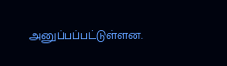அனுப்பப்பட்டுள்ளன.